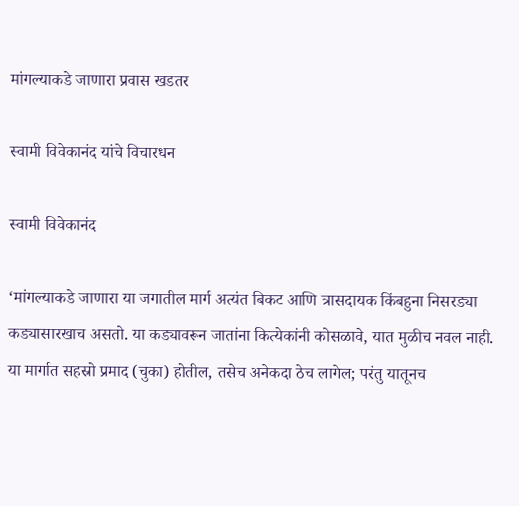मांगल्याकडे जाणारा प्रवास खडतर

स्वामी विवेकानंद यांचे विचारधन

स्वामी विवेकानंद

‘मांगल्याकडे जाणारा या जगातील मार्ग अत्यंत बिकट आणि त्रासदायक किंबहुना निसरड्या कड्यासारखाच असतो. या कड्यावरून जातांना कित्येकांनी कोसळावे, यात मुळीच नवल नाही. या मार्गात सहस्रो प्रमाद (चुका) होतील, तसेच अनेकदा ठेच लागेल; परंतु यातूनच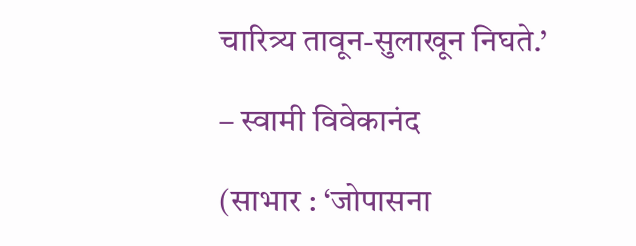चारित्र्य तावून-सुलाखून निघते.’

– स्वामी विवेकानंद

(साभार : ‘जोपासना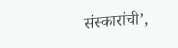संस्कारांची’,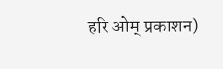हरि ओम् प्रकाशन)